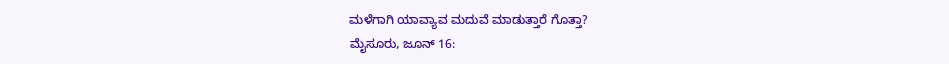ಮಳೆಗಾಗಿ ಯಾವ್ಯಾವ ಮದುವೆ ಮಾಡುತ್ತಾರೆ ಗೊತ್ತಾ?
ಮೈಸೂರು, ಜೂನ್ 16: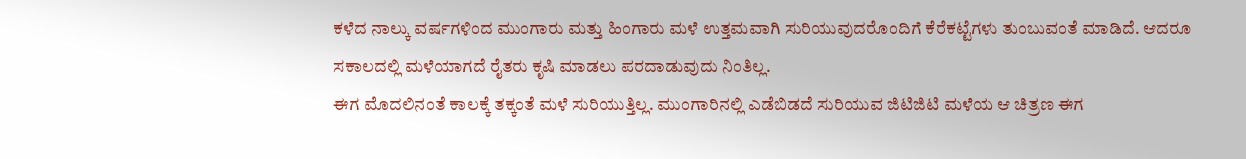ಕಳೆದ ನಾಲ್ಕು ವರ್ಷಗಳಿಂದ ಮುಂಗಾರು ಮತ್ತು ಹಿಂಗಾರು ಮಳೆ ಉತ್ತಮವಾಗಿ ಸುರಿಯುವುದರೊಂದಿಗೆ ಕೆರೆಕಟ್ಟೆಗಳು ತುಂಬುವಂತೆ ಮಾಡಿದೆ. ಆದರೂ ಸಕಾಲದಲ್ಲಿ ಮಳೆಯಾಗದೆ ರೈತರು ಕೃಷಿ ಮಾಡಲು ಪರದಾಡುವುದು ನಿಂತಿಲ್ಲ.
ಈಗ ಮೊದಲಿನಂತೆ ಕಾಲಕ್ಕೆ ತಕ್ಕಂತೆ ಮಳೆ ಸುರಿಯುತ್ತಿಲ್ಲ. ಮುಂಗಾರಿನಲ್ಲಿ ಎಡೆಬಿಡದೆ ಸುರಿಯುವ ಜಿಟಿಜಿಟಿ ಮಳೆಯ ಆ ಚಿತ್ರಣ ಈಗ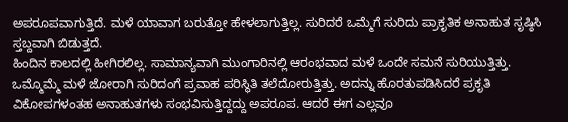ಅಪರೂಪವಾಗುತ್ತಿದೆ. ಮಳೆ ಯಾವಾಗ ಬರುತ್ತೋ ಹೇಳಲಾಗುತ್ತಿಲ್ಲ. ಸುರಿದರೆ ಒಮ್ಮೆಗೆ ಸುರಿದು ಪ್ರಾಕೃತಿಕ ಅನಾಹುತ ಸೃಷ್ಠಿಸಿ ಸ್ತಬ್ದವಾಗಿ ಬಿಡುತ್ತದೆ.
ಹಿಂದಿನ ಕಾಲದಲ್ಲಿ ಹೀಗಿರಲಿಲ್ಲ. ಸಾಮಾನ್ಯವಾಗಿ ಮುಂಗಾರಿನಲ್ಲಿ ಆರಂಭವಾದ ಮಳೆ ಒಂದೇ ಸಮನೆ ಸುರಿಯುತ್ತಿತ್ತು. ಒಮ್ಮೊಮ್ಮೆ ಮಳೆ ಜೋರಾಗಿ ಸುರಿದಂಗೆ ಪ್ರವಾಹ ಪರಿಸ್ಥಿತಿ ತಲೆದೋರುತ್ತಿತ್ತು. ಅದನ್ನು ಹೊರತುಪಡಿಸಿದರೆ ಪ್ರಕೃತಿ ವಿಕೋಪಗಳಂತಹ ಅನಾಹುತಗಳು ಸಂಭವಿಸುತ್ತಿದ್ದದ್ದು ಅಪರೂಪ. ಆದರೆ ಈಗ ಎಲ್ಲವೂ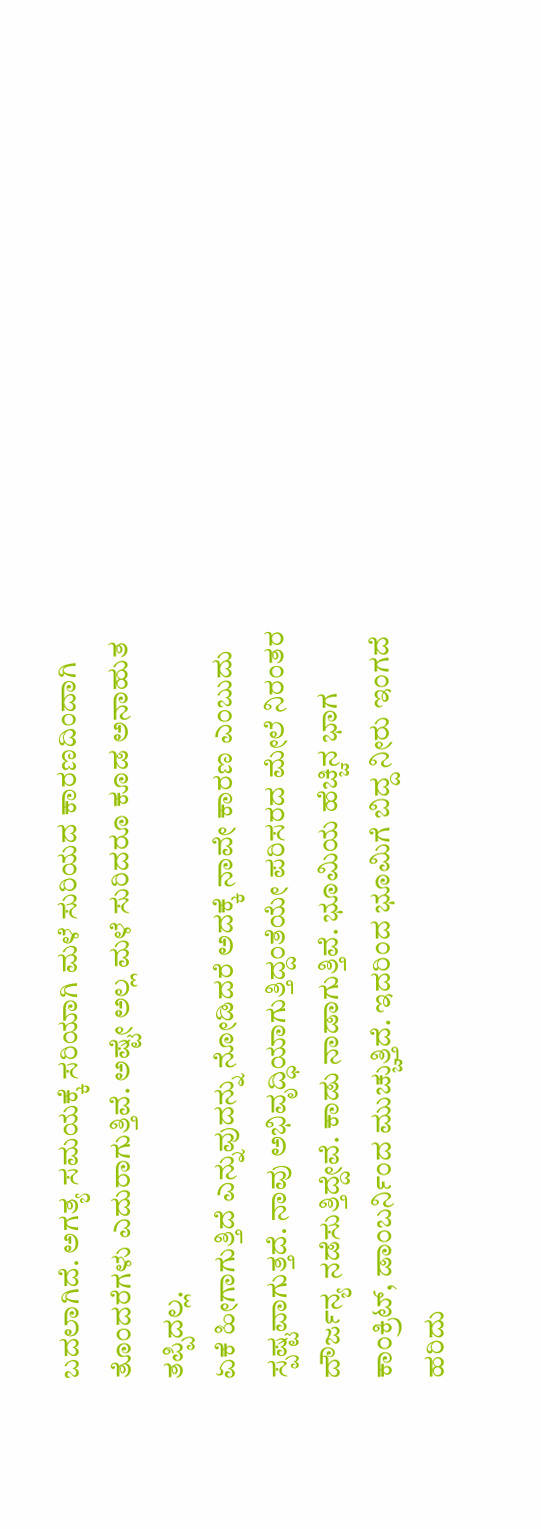ಬದಲಾಗಿದೆ. ಅಗತ್ಯ ಸಮಯಕ್ಕೆ ಸರಿಯಾಗಿ ಮಳೆ ಸುರಿಯದ ಕಾರಣದಿಂದಾಗಿ ತೊಂದರೆಗಳು ಎದುರಾಗುತ್ತಿವೆ. ಅಷ್ಟೇ ಅಲ್ಲ ಮಳೆ ಸುರಿದರೂ ಕೂಡ ಅನಾಹುತ ತಪ್ಪಿದಲ್ಲ.
ಏಕೆ ಹೀಗಾಗುತ್ತಿದೆ ಎನ್ನುವುದನ್ನು ನೋಡಿದರೆ ಅದಕ್ಕೆ ನಾವೇ ಕಾರಣ ಎಂಬುದು ಸ್ಪಷ್ಟವಾಗುತ್ತದೆ. ನಾವು ಅಭಿವೃದ್ಧಿಯಾಗುತ್ತಿದ್ದಂತೆಯೇ ಪರಿಸರದ ಮೇಲೆ ನಿರಂತರ ದೌರ್ಜನ್ಯ ನಡೆಸುತ್ತಿದ್ದೇವೆ. ಕಾಡು ನಾಡಾಗುತ್ತಿವೆ. ಭೂಮಿಯ ಹೆಚ್ಚಿನ ಭಾಗ ಕಾಂಕ್ರಿಟ್, ಡಾಂಬರ್ನಿಂದ ಮುಚ್ಚುತ್ತಿದೆ. ಇದರಿಂದ ಭೂಮಿಗೆ ಬಿದ್ದ ನೀರು ಇಂಗದೆ ಹರಿದು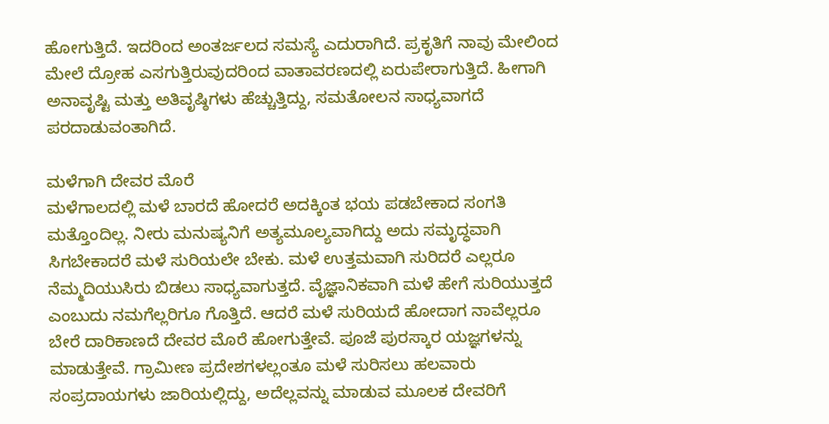ಹೋಗುತ್ತಿದೆ. ಇದರಿಂದ ಅಂತರ್ಜಲದ ಸಮಸ್ಯೆ ಎದುರಾಗಿದೆ. ಪ್ರಕೃತಿಗೆ ನಾವು ಮೇಲಿಂದ ಮೇಲೆ ದ್ರೋಹ ಎಸಗುತ್ತಿರುವುದರಿಂದ ವಾತಾವರಣದಲ್ಲಿ ಏರುಪೇರಾಗುತ್ತಿದೆ. ಹೀಗಾಗಿ ಅನಾವೃಷ್ಟಿ ಮತ್ತು ಅತಿವೃಷ್ಠಿಗಳು ಹೆಚ್ಚುತ್ತಿದ್ದು, ಸಮತೋಲನ ಸಾಧ್ಯವಾಗದೆ ಪರದಾಡುವಂತಾಗಿದೆ.

ಮಳೆಗಾಗಿ ದೇವರ ಮೊರೆ
ಮಳೆಗಾಲದಲ್ಲಿ ಮಳೆ ಬಾರದೆ ಹೋದರೆ ಅದಕ್ಕಿಂತ ಭಯ ಪಡಬೇಕಾದ ಸಂಗತಿ ಮತ್ತೊಂದಿಲ್ಲ. ನೀರು ಮನುಷ್ಯನಿಗೆ ಅತ್ಯಮೂಲ್ಯವಾಗಿದ್ದು ಅದು ಸಮೃದ್ಧವಾಗಿ ಸಿಗಬೇಕಾದರೆ ಮಳೆ ಸುರಿಯಲೇ ಬೇಕು. ಮಳೆ ಉತ್ತಮವಾಗಿ ಸುರಿದರೆ ಎಲ್ಲರೂ ನೆಮ್ಮದಿಯುಸಿರು ಬಿಡಲು ಸಾಧ್ಯವಾಗುತ್ತದೆ. ವೈಜ್ಞಾನಿಕವಾಗಿ ಮಳೆ ಹೇಗೆ ಸುರಿಯುತ್ತದೆ ಎಂಬುದು ನಮಗೆಲ್ಲರಿಗೂ ಗೊತ್ತಿದೆ. ಆದರೆ ಮಳೆ ಸುರಿಯದೆ ಹೋದಾಗ ನಾವೆಲ್ಲರೂ ಬೇರೆ ದಾರಿಕಾಣದೆ ದೇವರ ಮೊರೆ ಹೋಗುತ್ತೇವೆ. ಪೂಜೆ ಪುರಸ್ಕಾರ ಯಜ್ಞಗಳನ್ನು ಮಾಡುತ್ತೇವೆ. ಗ್ರಾಮೀಣ ಪ್ರದೇಶಗಳಲ್ಲಂತೂ ಮಳೆ ಸುರಿಸಲು ಹಲವಾರು ಸಂಪ್ರದಾಯಗಳು ಜಾರಿಯಲ್ಲಿದ್ದು, ಅದೆಲ್ಲವನ್ನು ಮಾಡುವ ಮೂಲಕ ದೇವರಿಗೆ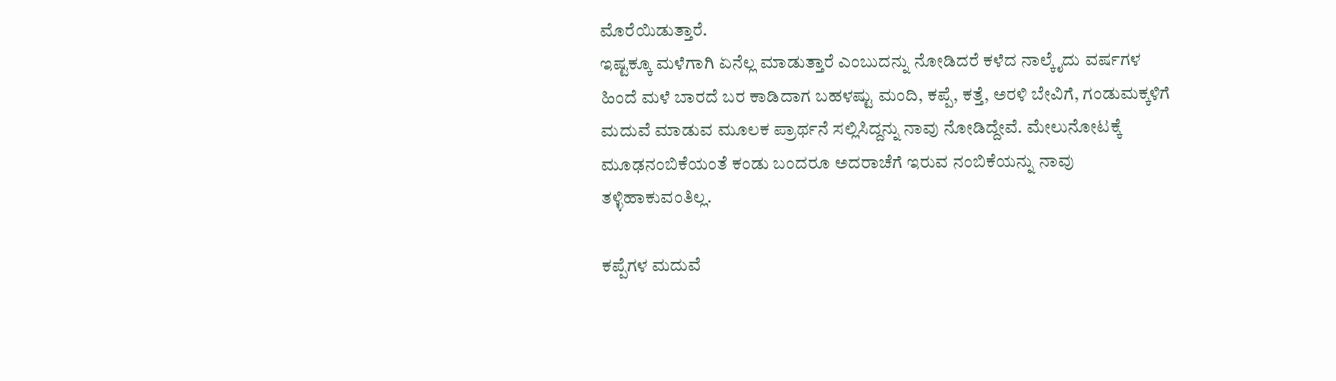ಮೊರೆಯಿಡುತ್ತಾರೆ.
ಇಷ್ಟಕ್ಕೂ ಮಳೆಗಾಗಿ ಏನೆಲ್ಲ ಮಾಡುತ್ತಾರೆ ಎಂಬುದನ್ನು ನೋಡಿದರೆ ಕಳೆದ ನಾಲ್ಕೈದು ವರ್ಷಗಳ ಹಿಂದೆ ಮಳೆ ಬಾರದೆ ಬರ ಕಾಡಿದಾಗ ಬಹಳಷ್ಟು ಮಂದಿ, ಕಪ್ಪೆ, ಕತ್ತೆ, ಅರಳಿ ಬೇವಿಗೆ, ಗಂಡುಮಕ್ಕಳಿಗೆ ಮದುವೆ ಮಾಡುವ ಮೂಲಕ ಪ್ರಾರ್ಥನೆ ಸಲ್ಲಿಸಿದ್ದನ್ನು ನಾವು ನೋಡಿದ್ದೇವೆ. ಮೇಲುನೋಟಕ್ಕೆ ಮೂಢನಂಬಿಕೆಯಂತೆ ಕಂಡು ಬಂದರೂ ಅದರಾಚೆಗೆ ಇರುವ ನಂಬಿಕೆಯನ್ನು ನಾವು ತಳ್ಳಿಹಾಕುವಂತಿಲ್ಲ.

ಕಪ್ಪೆಗಳ ಮದುವೆ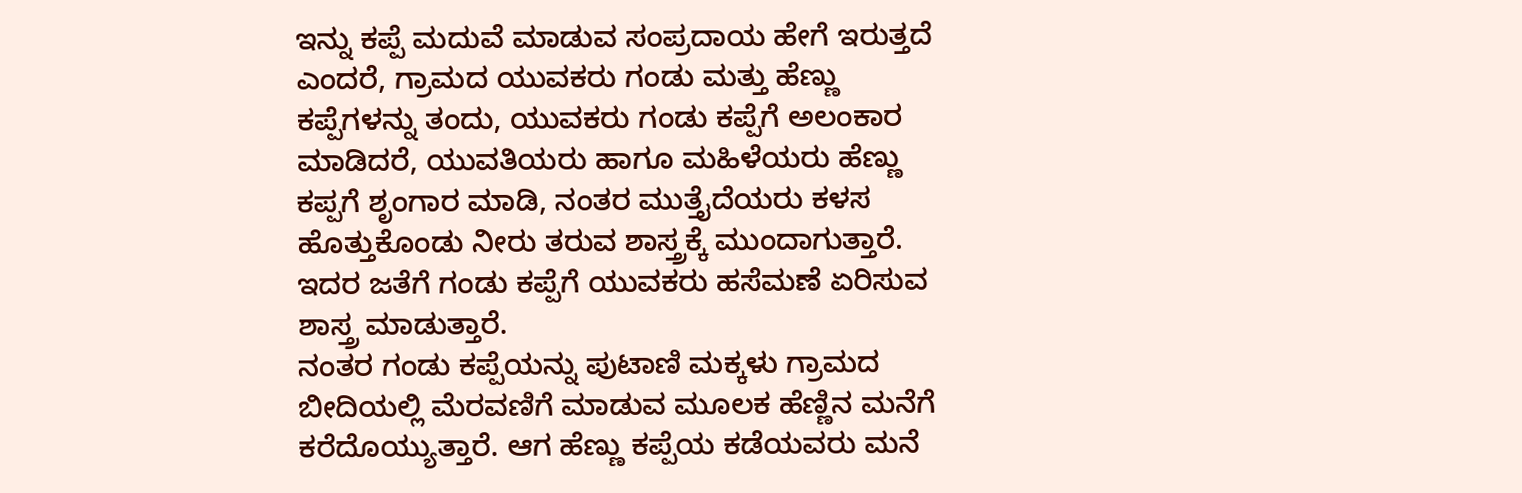ಇನ್ನು ಕಪ್ಪೆ ಮದುವೆ ಮಾಡುವ ಸಂಪ್ರದಾಯ ಹೇಗೆ ಇರುತ್ತದೆ ಎಂದರೆ, ಗ್ರಾಮದ ಯುವಕರು ಗಂಡು ಮತ್ತು ಹೆಣ್ಣು ಕಪ್ಪೆಗಳನ್ನು ತಂದು, ಯುವಕರು ಗಂಡು ಕಪ್ಪೆಗೆ ಅಲಂಕಾರ ಮಾಡಿದರೆ, ಯುವತಿಯರು ಹಾಗೂ ಮಹಿಳೆಯರು ಹೆಣ್ಣು ಕಪ್ಪಗೆ ಶೃಂಗಾರ ಮಾಡಿ, ನಂತರ ಮುತ್ತೈದೆಯರು ಕಳಸ ಹೊತ್ತುಕೊಂಡು ನೀರು ತರುವ ಶಾಸ್ತ್ರಕ್ಕೆ ಮುಂದಾಗುತ್ತಾರೆ. ಇದರ ಜತೆಗೆ ಗಂಡು ಕಪ್ಪೆಗೆ ಯುವಕರು ಹಸೆಮಣೆ ಏರಿಸುವ ಶಾಸ್ತ್ರ ಮಾಡುತ್ತಾರೆ.
ನಂತರ ಗಂಡು ಕಪ್ಪೆಯನ್ನು ಪುಟಾಣಿ ಮಕ್ಕಳು ಗ್ರಾಮದ ಬೀದಿಯಲ್ಲಿ ಮೆರವಣಿಗೆ ಮಾಡುವ ಮೂಲಕ ಹೆಣ್ಣಿನ ಮನೆಗೆ ಕರೆದೊಯ್ಯುತ್ತಾರೆ. ಆಗ ಹೆಣ್ಣು ಕಪ್ಪೆಯ ಕಡೆಯವರು ಮನೆ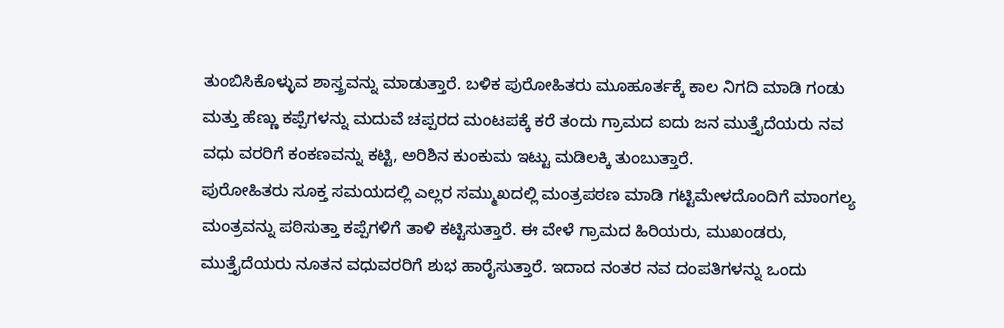ತುಂಬಿಸಿಕೊಳ್ಳುವ ಶಾಸ್ತ್ರವನ್ನು ಮಾಡುತ್ತಾರೆ. ಬಳಿಕ ಪುರೋಹಿತರು ಮೂಹೂರ್ತಕ್ಕೆ ಕಾಲ ನಿಗದಿ ಮಾಡಿ ಗಂಡು ಮತ್ತು ಹೆಣ್ಣು ಕಪ್ಪೆಗಳನ್ನು ಮದುವೆ ಚಪ್ಪರದ ಮಂಟಪಕ್ಕೆ ಕರೆ ತಂದು ಗ್ರಾಮದ ಐದು ಜನ ಮುತ್ತೈದೆಯರು ನವ ವಧು ವರರಿಗೆ ಕಂಕಣವನ್ನು ಕಟ್ಟಿ, ಅರಿಶಿನ ಕುಂಕುಮ ಇಟ್ಟು ಮಡಿಲಕ್ಕಿ ತುಂಬುತ್ತಾರೆ.
ಪುರೋಹಿತರು ಸೂಕ್ತ ಸಮಯದಲ್ಲಿ ಎಲ್ಲರ ಸಮ್ಮುಖದಲ್ಲಿ ಮಂತ್ರಪಠಣ ಮಾಡಿ ಗಟ್ಟಿಮೇಳದೊಂದಿಗೆ ಮಾಂಗಲ್ಯ ಮಂತ್ರವನ್ನು ಪಠಿಸುತ್ತಾ ಕಪ್ಪೆಗಳಿಗೆ ತಾಳಿ ಕಟ್ಟಿಸುತ್ತಾರೆ. ಈ ವೇಳೆ ಗ್ರಾಮದ ಹಿರಿಯರು, ಮುಖಂಡರು, ಮುತ್ತೈದೆಯರು ನೂತನ ವಧುವರರಿಗೆ ಶುಭ ಹಾರೈಸುತ್ತಾರೆ. ಇದಾದ ನಂತರ ನವ ದಂಪತಿಗಳನ್ನು ಒಂದು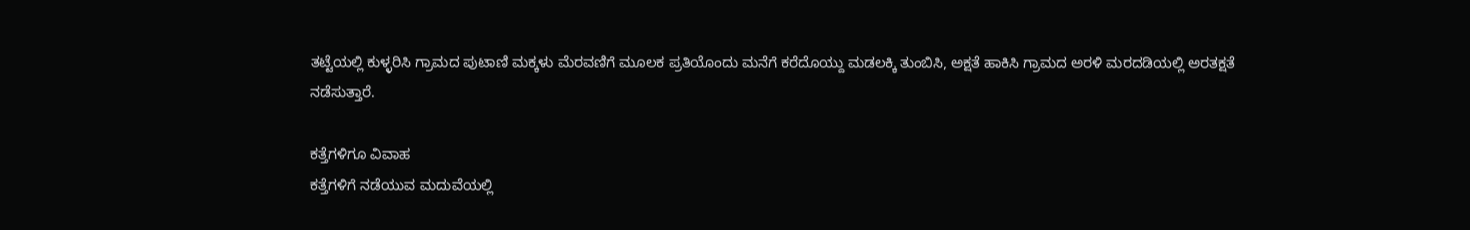ತಟ್ಟೆಯಲ್ಲಿ ಕುಳ್ಳರಿಸಿ ಗ್ರಾಮದ ಪುಟಾಣಿ ಮಕ್ಕಳು ಮೆರವಣಿಗೆ ಮೂಲಕ ಪ್ರತಿಯೊಂದು ಮನೆಗೆ ಕರೆದೊಯ್ದು ಮಡಲಕ್ಕಿ ತುಂಬಿಸಿ, ಅಕ್ಷತೆ ಹಾಕಿಸಿ ಗ್ರಾಮದ ಅರಳಿ ಮರದಡಿಯಲ್ಲಿ ಅರತಕ್ಷತೆ ನಡೆಸುತ್ತಾರೆ.

ಕತ್ತೆಗಳಿಗೂ ವಿವಾಹ
ಕತ್ತೆಗಳಿಗೆ ನಡೆಯುವ ಮದುವೆಯಲ್ಲಿ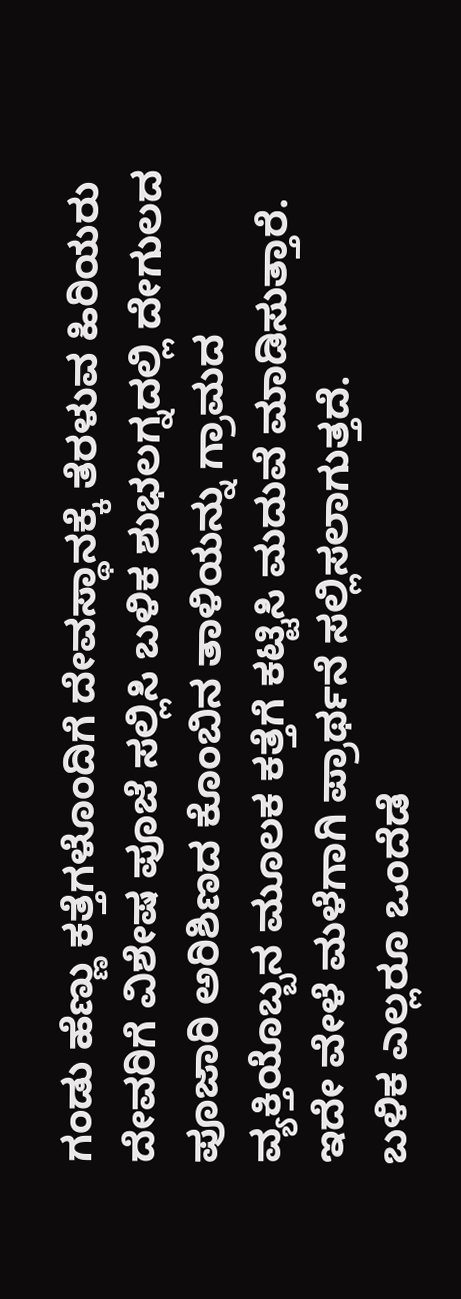ಗಂಡು ಹೆಣ್ಣು ಕತ್ತೆಗಳೊಂದಿಗೆ ದೇವಸ್ಥಾನಕ್ಕೆ ತೆರಳುವ ಹಿರಿಯರು ದೇವರಿಗೆ ವಿಶೇಷ ಪೂಜೆ ಸಲ್ಲಿಸಿ ಬಳಿಕ ಶುಭಲಗ್ನದಲ್ಲಿ ದೇಗುಲದ ಪೂಜಾರಿ ಅರಿಶಿಣದ ಕೊಂಬಿನ ತಾಳಿಯನ್ನು ಗ್ರಾಮದ ವ್ಯಕ್ತಿಯೊಬ್ಬನ ಮೂಲಕ ಕತ್ತೆಗೆ ಕಟ್ಟಿಸಿ ಮದುವೆ ಮಾಡಿಸುತ್ತಾರೆ. ಇದೇ ವೇಳೆ ಮಳೆಗಾಗಿ ಪ್ರಾರ್ಥನೆ ಸಲ್ಲಿಸಲಾಗುತ್ತದೆ.
ಬಳಿಕ ಎಲ್ಲರೂ ಒಂದೆಡೆ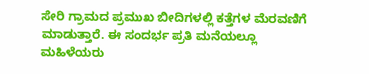ಸೇರಿ ಗ್ರಾಮದ ಪ್ರಮುಖ ಬೀದಿಗಳಲ್ಲಿ ಕತ್ತೆಗಳ ಮೆರವಣಿಗೆ ಮಾಡುತ್ತಾರೆ. ಈ ಸಂದರ್ಭ ಪ್ರತಿ ಮನೆಯಲ್ಲೂ ಮಹಿಳೆಯರು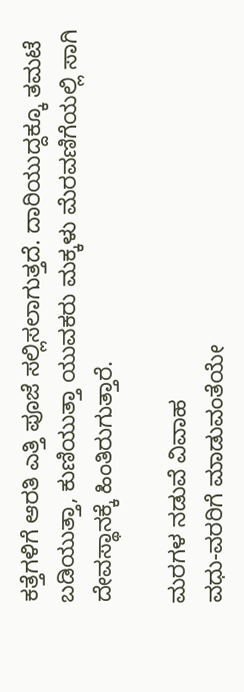ಕತ್ತೆಗಳಿಗೆ ಆರತಿ ಎತ್ತಿ ಪೂಜೆ ಸಲ್ಲಿಸಲಾಗುತ್ತದೆ. ದಾರಿಯುದ್ದಕ್ಕೂ ತಮಟೆ ಬಡಿಯುತ್ತಾ, ಕುಣಿಯುತ್ತಾ ಯುವಕರು ಮಕ್ಕಳು ಮೆರವಣಿಗೆಯಲ್ಲಿ ಸಾಗಿ ದೇವಸ್ಥಾನಕ್ಕೆ ಹಿಂತಿರುಗುತ್ತಾರೆ.

ಮರಗಳ ನಡುವೆ ವಿವಾಹ
ವಧು-ವರರಿಗೆ ಮಾಡುವಂತೆಯೇ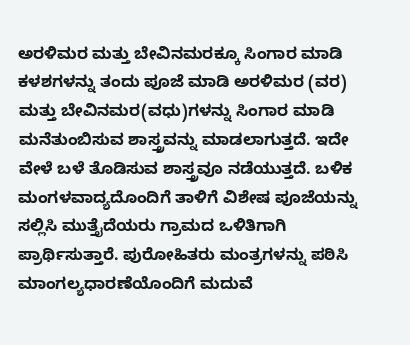ಅರಳಿಮರ ಮತ್ತು ಬೇವಿನಮರಕ್ಕೂ ಸಿಂಗಾರ ಮಾಡಿ ಕಳಶಗಳನ್ನು ತಂದು ಪೂಜೆ ಮಾಡಿ ಅರಳಿಮರ (ವರ) ಮತ್ತು ಬೇವಿನಮರ(ವಧು)ಗಳನ್ನು ಸಿಂಗಾರ ಮಾಡಿ ಮನೆತುಂಬಿಸುವ ಶಾಸ್ತ್ರವನ್ನು ಮಾಡಲಾಗುತ್ತದೆ. ಇದೇ ವೇಳೆ ಬಳೆ ತೊಡಿಸುವ ಶಾಸ್ತ್ರವೂ ನಡೆಯುತ್ತದೆ. ಬಳಿಕ ಮಂಗಳವಾದ್ಯದೊಂದಿಗೆ ತಾಳಿಗೆ ವಿಶೇಷ ಪೂಜೆಯನ್ನು ಸಲ್ಲಿಸಿ ಮುತ್ತೈದೆಯರು ಗ್ರಾಮದ ಒಳಿತಿಗಾಗಿ ಪ್ರಾರ್ಥಿಸುತ್ತಾರೆ. ಪುರೋಹಿತರು ಮಂತ್ರಗಳನ್ನು ಪಠಿಸಿ ಮಾಂಗಲ್ಯಧಾರಣೆಯೊಂದಿಗೆ ಮದುವೆ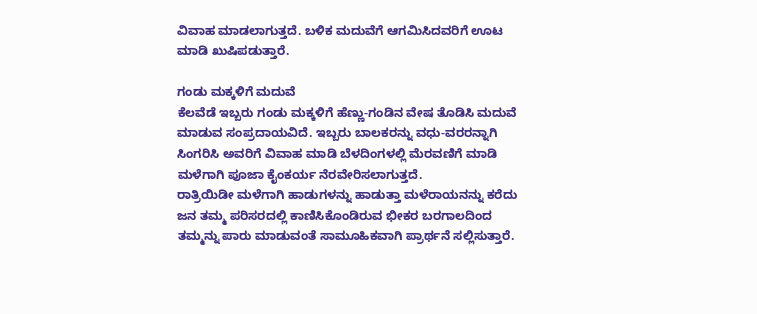ವಿವಾಹ ಮಾಡಲಾಗುತ್ತದೆ. ಬಳಿಕ ಮದುವೆಗೆ ಆಗಮಿಸಿದವರಿಗೆ ಊಟ ಮಾಡಿ ಖುಷಿಪಡುತ್ತಾರೆ.

ಗಂಡು ಮಕ್ಕಳಿಗೆ ಮದುವೆ
ಕೆಲವೆಡೆ ಇಬ್ಬರು ಗಂಡು ಮಕ್ಕಳಿಗೆ ಹೆಣ್ಣು-ಗಂಡಿನ ವೇಷ ತೊಡಿಸಿ ಮದುವೆ ಮಾಡುವ ಸಂಪ್ರದಾಯವಿದೆ. ಇಬ್ಬರು ಬಾಲಕರನ್ನು ವಧು-ವರರನ್ನಾಗಿ ಸಿಂಗರಿಸಿ ಅವರಿಗೆ ವಿವಾಹ ಮಾಡಿ ಬೆಳದಿಂಗಳಲ್ಲಿ ಮೆರವಣಿಗೆ ಮಾಡಿ ಮಳೆಗಾಗಿ ಪೂಜಾ ಕೈಂಕರ್ಯ ನೆರವೇರಿಸಲಾಗುತ್ತದೆ.
ರಾತ್ರಿಯಿಡೀ ಮಳೆಗಾಗಿ ಹಾಡುಗಳನ್ನು ಹಾಡುತ್ತಾ ಮಳೆರಾಯನನ್ನು ಕರೆದು ಜನ ತಮ್ಮ ಪರಿಸರದಲ್ಲಿ ಕಾಣಿಸಿಕೊಂಡಿರುವ ಭೀಕರ ಬರಗಾಲದಿಂದ ತಮ್ಮನ್ನು ಪಾರು ಮಾಡುವಂತೆ ಸಾಮೂಹಿಕವಾಗಿ ಪ್ರಾರ್ಥನೆ ಸಲ್ಲಿಸುತ್ತಾರೆ.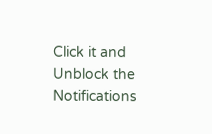Click it and Unblock the Notifications